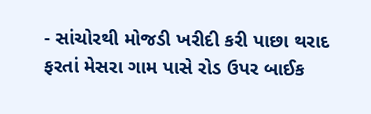- સાંચોરથી મોજડી ખરીદી કરી પાછા થરાદ ફરતાં મેસરા ગામ પાસે રોડ ઉપર બાઈક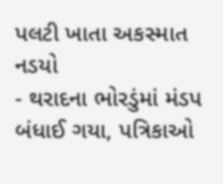પલટી ખાતા અકસ્માત નડયો
- થરાદના ભોરડુંમાં મંડપ બંધાઈ ગયા, પત્રિકાઓ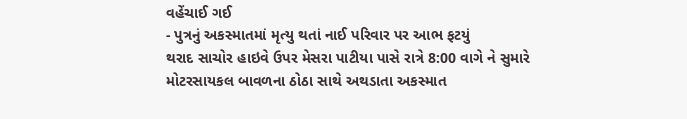વહેંચાઈ ગઈ
- પુત્રનું અકસ્માતમાં મૃત્યુ થતાં નાઈ પરિવાર પર આભ ફટયું
થરાદ સાચોર હાઇવે ઉપર મેસરા પાટીયા પાસે રાત્રે 8:00 વાગે ને સુમારે મોટરસાયકલ બાવળના ઠોઠા સાથે અથડાતા અકસ્માત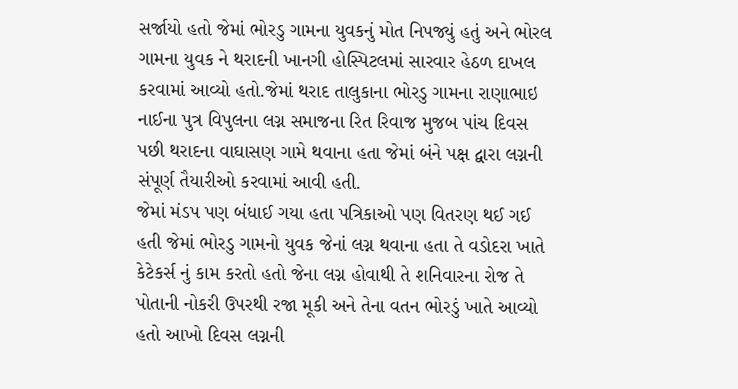સર્જાયો હતો જેમાં ભોરડુ ગામના યુવકનું મોત નિપજ્યું હતું અને ભોરલ ગામના યુવક ને થરાદની ખાનગી હોસ્પિટલમાં સારવાર હેઠળ દાખલ કરવામાં આવ્યો હતો.જેમાં થરાદ તાલુકાના ભોરડુ ગામના રાણાભાઇ નાઈના પુત્ર વિપુલના લગ્ન સમાજના રિત રિવાજ મુજબ પાંચ દિવસ પછી થરાદના વાઘાસણ ગામે થવાના હતા જેમાં બંને પક્ષ દ્વારા લગ્નની સંપૂર્ણ તૈયારીઓ કરવામાં આવી હતી.
જેમાં મંડપ પણ બંધાઈ ગયા હતા પત્રિકાઓ પણ વિતરણ થઈ ગઈ હતી જેમાં ભોરડુ ગામનો યુવક જેનાં લગ્ન થવાના હતા તે વડોદરા ખાતે કેટેકર્સ નું કામ કરતો હતો જેના લગ્ન હોવાથી તે શનિવારના રોજ તે પોતાની નોકરી ઉપરથી રજા મૂકી અને તેના વતન ભોરડું ખાતે આવ્યો હતો આખો દિવસ લગ્નની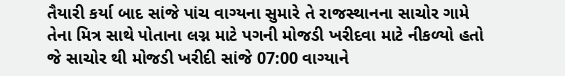તૈયારી કર્યા બાદ સાંજે પાંચ વાગ્યના સુમારે તે રાજસ્થાનના સાચોર ગામે તેના મિત્ર સાથે પોતાના લગ્ન માટે પગની મોજડી ખરીદવા માટે નીકળ્યો હતો જે સાચોર થી મોજડી ખરીદી સાંજે 07:00 વાગ્યાને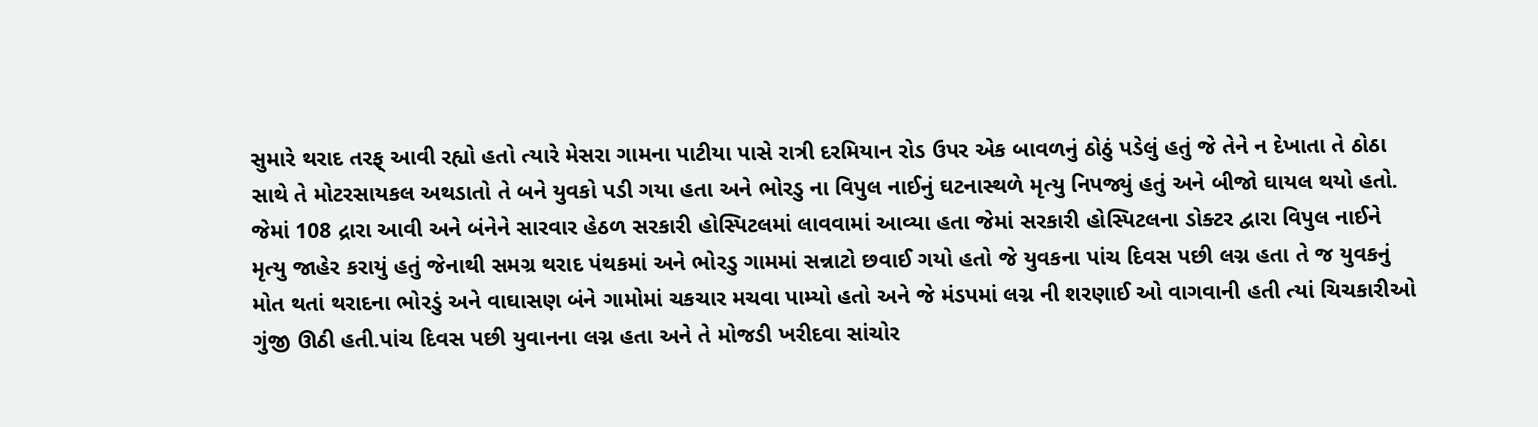સુમારે થરાદ તરફ્ આવી રહ્યો હતો ત્યારે મેસરા ગામના પાટીયા પાસે રાત્રી દરમિયાન રોડ ઉપર એક બાવળનું ઠોઠું પડેલું હતું જે તેને ન દેખાતા તે ઠોઠા સાથે તે મોટરસાયકલ અથડાતો તે બને યુવકો પડી ગયા હતા અને ભોરડુ ના વિપુલ નાઈનું ઘટનાસ્થળે મૃત્યુ નિપજ્યું હતું અને બીજો ઘાયલ થયો હતો. જેમાં 108 દ્રારા આવી અને બંનેને સારવાર હેઠળ સરકારી હોસ્પિટલમાં લાવવામાં આવ્યા હતા જેમાં સરકારી હોસ્પિટલના ડોક્ટર દ્વારા વિપુલ નાઈને મૃત્યુ જાહેર કરાયું હતું જેનાથી સમગ્ર થરાદ પંથકમાં અને ભોરડુ ગામમાં સન્નાટો છવાઈ ગયો હતો જે યુવકના પાંચ દિવસ પછી લગ્ન હતા તે જ યુવકનું મોત થતાં થરાદના ભોરડું અને વાઘાસણ બંને ગામોમાં ચકચાર મચવા પામ્યો હતો અને જે મંડપમાં લગ્ન ની શરણાઈ ઓ વાગવાની હતી ત્યાં ચિચકારીઓ ગુંજી ઊઠી હતી.પાંચ દિવસ પછી યુવાનના લગ્ન હતા અને તે મોજડી ખરીદવા સાંચોર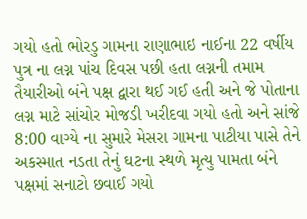ગયો હતો ભોરડુ ગામના રાણાભાઇ નાઈના 22 વર્ષીય પુત્ર ના લગ્ન પાંચ દિવસ પછી હતા લગ્નની તમામ તૈયારીઓ બંને પક્ષ દ્વારા થઈ ગઈ હતી અને જે પોતાના લગ્ન માટે સાંચોર મોજડી ખરીદવા ગયો હતો અને સાંજે 8:00 વાગ્યે ના સુમારે મેસરા ગામના પાટીયા પાસે તેને અકસ્માત નડતા તેનું ઘટના સ્થળે મૃત્યુ પામતા બંને પક્ષમાં સનાટો છવાઈ ગયો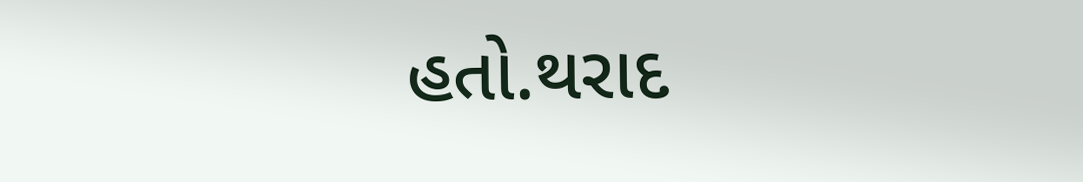હતો.થરાદ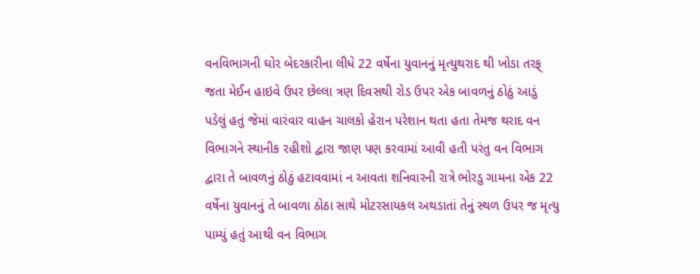વનવિભાગની ઘોર બેદરકારીના લીધે 22 વર્ષેના યુવાનનું મૃત્યુથરાદ થી ખોડા તરફ્ જતા મેઈન હાઇવે ઉપર છેલ્લા ત્રણ દિવસથી રોડ ઉપર એક બાવળનું ઠોઠું આડું પડેલું હતું જેમાં વારંવાર વાહન ચાલકો હેરાન પરેશાન થતા હતા તેમજ થરાદ વન વિભાગને સ્થાનીક રહીશો દ્વારા જાણ પણ કરવામાં આવી હતી પરંતુ વન વિભાગ દ્વારા તે બાવળનું ઠોઠું હટાવવામાં ન આવતા શનિવારની રાત્રે ભોરડુ ગામના એક 22 વર્ષેના યુવાનનું તે બાવળા ઠોઠા સાથે મોટરસાયકલ અથડાતાં તેનું સ્થળ ઉપર જ મૃત્યુ પામ્યું હતું આથી વન વિભાગ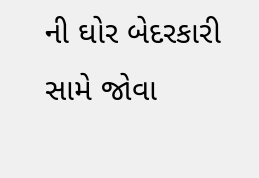ની ઘોર બેદરકારી સામે જોવા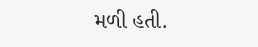મળી હતી.